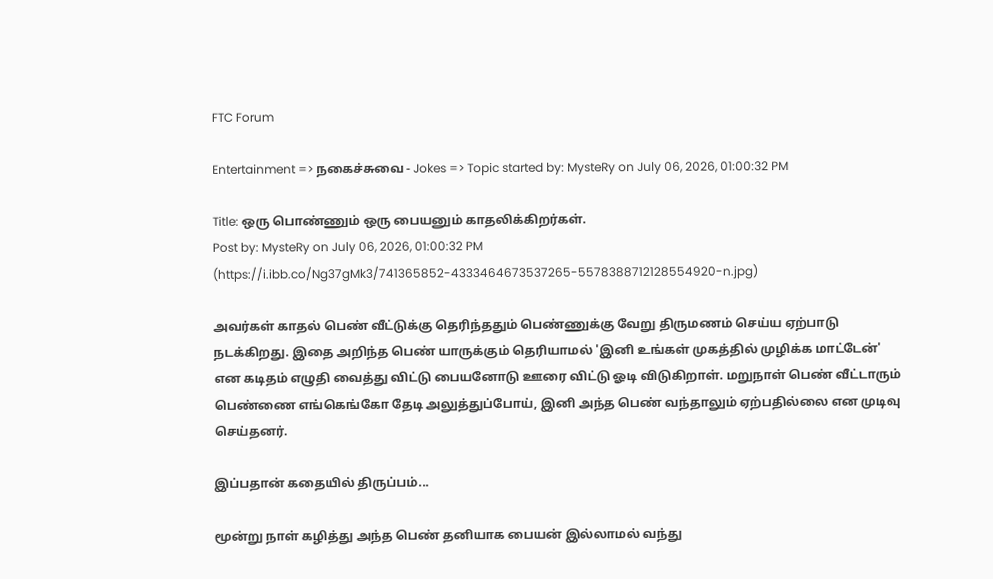FTC Forum

Entertainment => நகைச்சுவை - Jokes => Topic started by: MysteRy on July 06, 2026, 01:00:32 PM

Title: ஒரு பொண்ணும் ஒரு பையனும் காதலிக்கிறர்கள்.
Post by: MysteRy on July 06, 2026, 01:00:32 PM
(https://i.ibb.co/Ng37gMk3/741365852-4333464673537265-5578388712128554920-n.jpg)

அவர்கள் காதல் பெண் வீட்டுக்கு தெரிந்ததும் பெண்ணுக்கு வேறு திருமணம் செய்ய ஏற்பாடு நடக்கிறது. இதை அறிந்த பெண் யாருக்கும் தெரியாமல் 'இனி உங்கள் முகத்தில் முழிக்க மாட்டேன்' என கடிதம் எழுதி வைத்து விட்டு பையனோடு ஊரை விட்டு ஓடி விடுகிறாள். மறுநாள் பெண் வீட்டாரும் பெண்ணை எங்கெங்கோ தேடி அலுத்துப்போய், இனி அந்த பெண் வந்தாலும் ஏற்பதில்லை என முடிவு செய்தனர்.

இப்பதான் கதையில் திருப்பம்...

மூன்று நாள் கழித்து அந்த பெண் தனியாக பையன் இல்லாமல் வந்து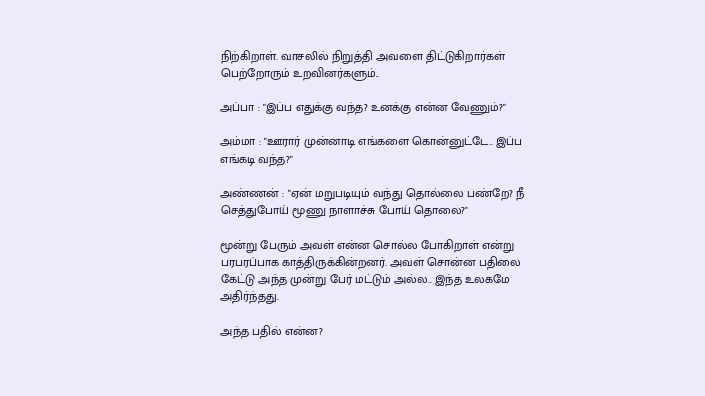நிற்கிறாள். வாசலில் நிறுத்தி அவளை திட்டுகிறார்கள் பெற்றோரும் உறவினர்களும்..

அப்பா : "இப்ப எதுக்கு வந்த? உனக்கு என்ன வேணும்?"

அம்மா : "ஊரார் முன்னாடி எங்களை கொன்னுட்டே.. இப்ப எங்கடி வந்த?"

அண்ணன் : "ஏன் மறுபடியும் வந்து தொல்லை பண்றே? நீ செத்துபோய் மூணு நாளாச்சு போய் தொலை?"

மூன்று பேரும் அவள் என்ன சொல்ல போகிறாள் என்று பரபரப்பாக காத்திருக்கின்றனர். அவள் சொன்ன பதிலை கேட்டு அந்த முன்று பேர் மட்டும் அல்ல.. இந்த உலகமே அதிர்ந்தது.

அந்த பதில் என்ன?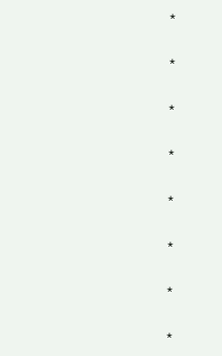*

*

*

*

*

*

*

*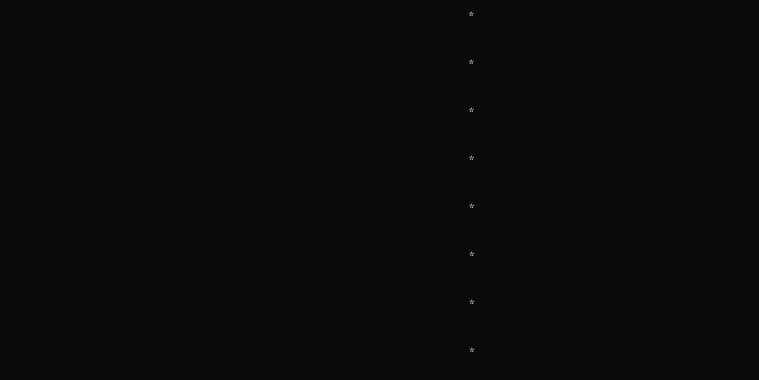*

*

*

*

*

*

*

*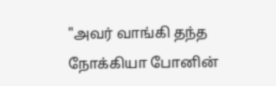"அவர் வாங்கி தந்த நோக்கியா போனின்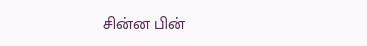சின்ன பின்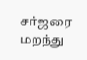சர்ஜரை மறந்து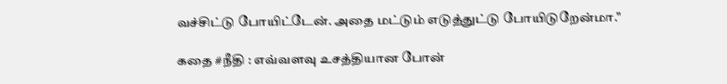வச்சிட்டு போயிட்டேன். அதை மட்டும் எடுத்துட்டு போயிடுறேன்மா."

கதை #நீதி : எவ்வளவு உசத்தியான போன்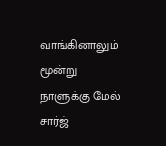வாங்கினாலும் மூன்று நாளுக்கு மேல் சார்ஜ்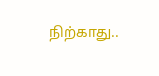நிற்காது..